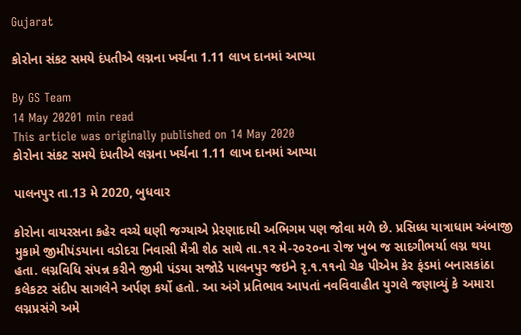Gujarat

કોરોના સંકટ સમયે દંપતીએ લગ્નના ખર્ચના 1.11 લાખ દાનમાં આપ્યા

By GS Team
14 May 20201 min read
This article was originally published on 14 May 2020
કોરોના સંકટ સમયે દંપતીએ લગ્નના ખર્ચના 1.11 લાખ દાનમાં આપ્યા

પાલનપુર તા.13 મે 2020, બુધવાર

કોરોના વાયરસના કહેર વચ્ચે ઘણી જગ્યાએ પ્રેરણાદાયી અભિગમ પણ જોવા મળે છે. પ્રસિધ્ધ યાત્રાધામ અંબાજી મુકામે જીમીપંડયાના વડોદરા નિવાસી મૈત્રી શેઠ સાથે તા.૧૨ મે-૨૦૨૦ના રોજ ખુબ જ સાદગીભર્યા લગ્ન થયા હતા. લગ્નવિધિ સંપન્ન કરીને જીમી પંડયા સજોડે પાલનપુર જઇને રૃ.૧.૧૧નો ચેક પીએમ કેર ફંડમાં બનાસકાંઠા કલેકટર સંદીપ સાગલેને અર્પણ કર્યો હતો. આ અંગે પ્રતિભાવ આપતાં નવવિવાહીત યુગલે જણાવ્યું કે અમારા લગ્નપ્રસંગે અમે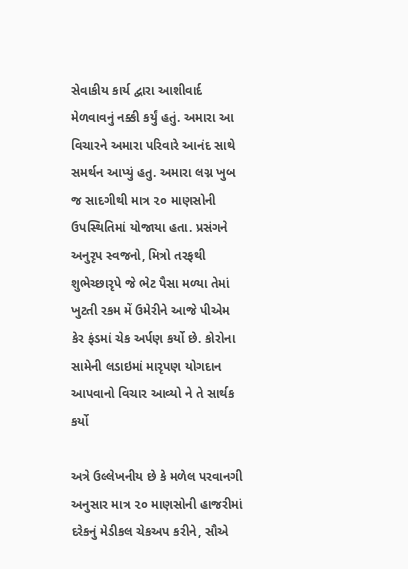સેવાકીય કાર્ય દ્વારા આશીવાર્દ મેળવાવનું નક્કી કર્યું હતું. અમારા આ વિચારને અમારા પરિવારે આનંદ સાથે સમર્થન આપ્યું હતુ. અમારા લગ્ન ખુબ જ સાદગીથી માત્ર ૨૦ માણસોની ઉપસ્થિતિમાં યોજાયા હતા. પ્રસંગને અનુરૃપ સ્વજનો, મિત્રો તરફથી શુભેચ્છારૃપે જે ભેટ પૈસા મળ્યા તેમાં ખુટતી રકમ મેં ઉમેરીને આજે પીએમ કેર ફંડમાં ચેક અર્પણ કર્યો છે. કોરોના સામેની લડાઇમાં મારૃપણ યોગદાન આપવાનો વિચાર આવ્યો ને તે સાર્થક કર્યો

અત્રે ઉલ્લેખનીય છે કે મળેલ પરવાનગી અનુસાર માત્ર ૨૦ માણસોની હાજરીમાં દરેકનું મેડીકલ ચેકઅપ કરીને, સૌએ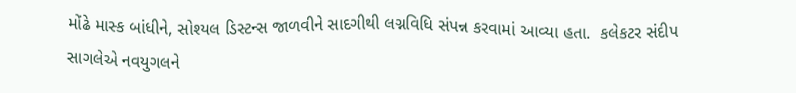મોંઢે માસ્ક બાંધીને, સોશ્યલ ડિસ્ટન્સ જાળવીને સાદગીથી લગ્નવિધિ સંપન્ન કરવામાં આવ્યા હતા.  કલેકટર સંદીપ સાગલેએ નવયુગલને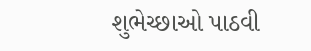શુભેચ્છાઓ પાઠવી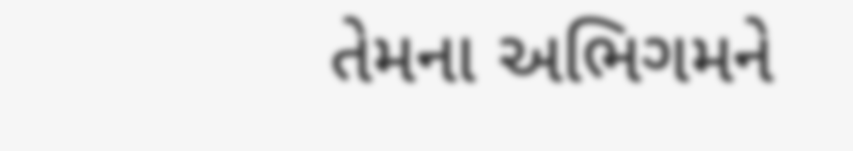તેમના અભિગમને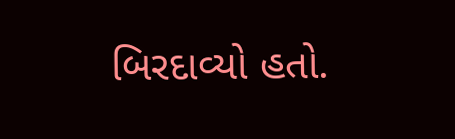બિરદાવ્યો હતો.